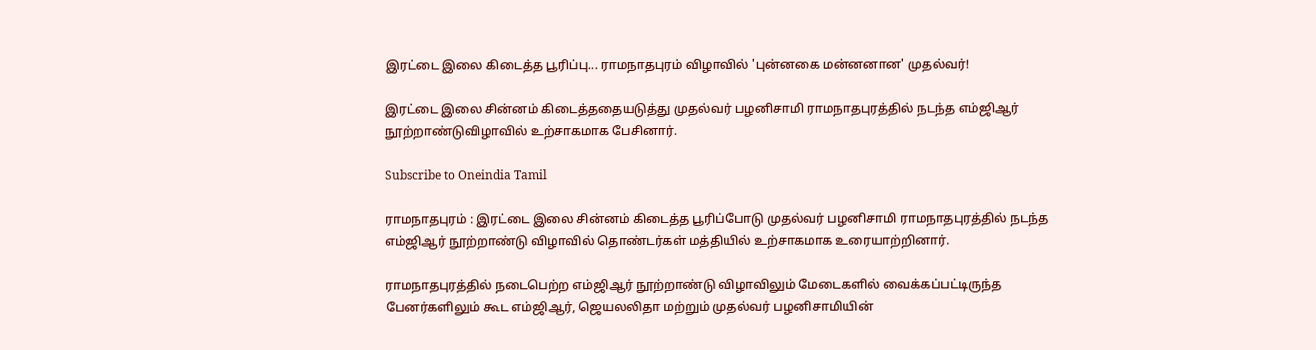இரட்டை இலை கிடைத்த பூரிப்பு... ராமநாதபுரம் விழாவில் 'புன்னகை மன்னனான' முதல்வர்!

இரட்டை இலை சின்னம் கிடைத்ததையடுத்து முதல்வர் பழனிசாமி ராமநாதபுரத்தில் நடந்த எம்ஜிஆர் நூற்றாண்டுவிழாவில் உற்சாகமாக பேசினார்.

Subscribe to Oneindia Tamil

ராமநாதபுரம் : இரட்டை இலை சின்னம் கிடைத்த பூரிப்போடு முதல்வர் பழனிசாமி ராமநாதபுரத்தில் நடந்த எம்ஜிஆர் நூற்றாண்டு விழாவில் தொண்டர்கள் மத்தியில் உற்சாகமாக உரையாற்றினார்.

ராமநாதபுரத்தில் நடைபெற்ற எம்ஜிஆர் நூற்றாண்டு விழாவிலும் மேடைகளில் வைக்கப்பட்டிருந்த பேனர்களிலும் கூட எம்ஜிஆர், ஜெயலலிதா மற்றும் முதல்வர் பழனிசாமியின்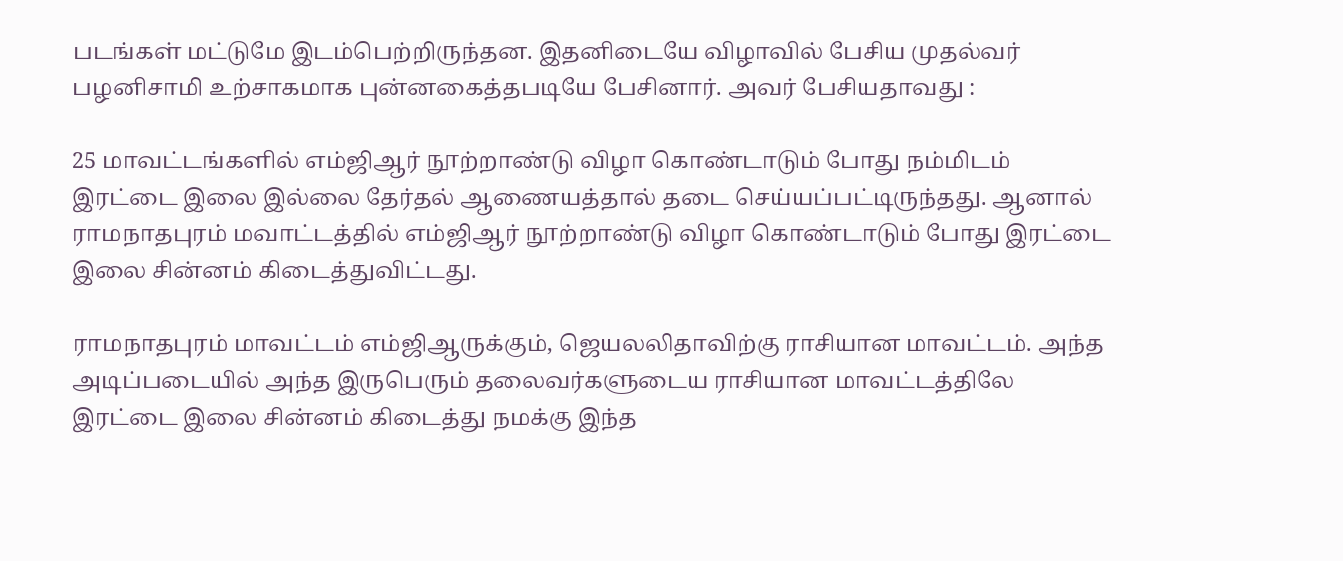படங்கள் மட்டுமே இடம்பெற்றிருந்தன. இதனிடையே விழாவில் பேசிய முதல்வர் பழனிசாமி உற்சாகமாக புன்னகைத்தபடியே பேசினார். அவர் பேசியதாவது :

25 மாவட்டங்களில் எம்ஜிஆர் நூற்றாண்டு விழா கொண்டாடும் போது நம்மிடம் இரட்டை இலை இல்லை தேர்தல் ஆணையத்தால் தடை செய்யப்பட்டிருந்தது. ஆனால் ராமநாதபுரம் மவாட்டத்தில் எம்ஜிஆர் நூற்றாண்டு விழா கொண்டாடும் போது இரட்டை இலை சின்னம் கிடைத்துவிட்டது.

ராமநாதபுரம் மாவட்டம் எம்ஜிஆருக்கும், ஜெயலலிதாவிற்கு ராசியான மாவட்டம். அந்த அடிப்படையில் அந்த இருபெரும் தலைவர்களுடைய ராசியான மாவட்டத்திலே இரட்டை இலை சின்னம் கிடைத்து நமக்கு இந்த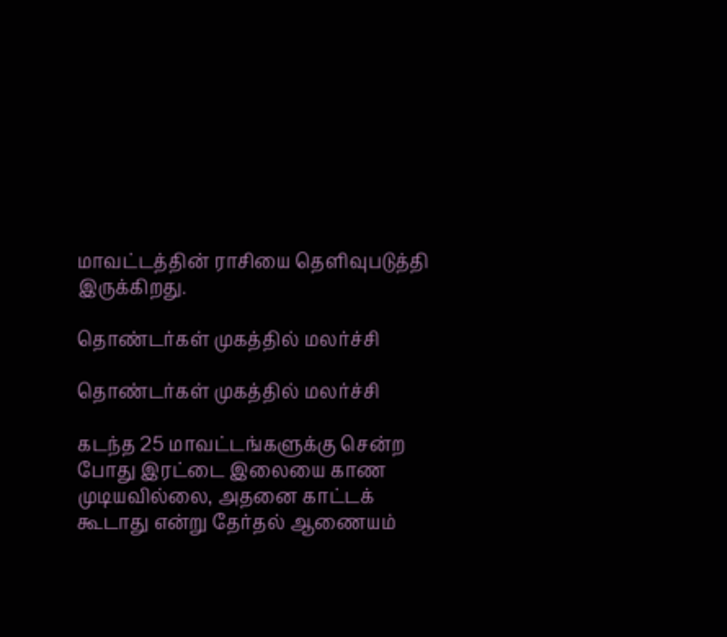மாவட்டத்தின் ராசியை தெளிவுபடுத்தி இருக்கிறது.

தொண்டர்கள் முகத்தில் மலர்ச்சி

தொண்டர்கள் முகத்தில் மலர்ச்சி

கடந்த 25 மாவட்டங்களுக்கு சென்ற போது இரட்டை இலையை காண முடியவில்லை, அதனை காட்டக் கூடாது என்று தேர்தல் ஆணையம்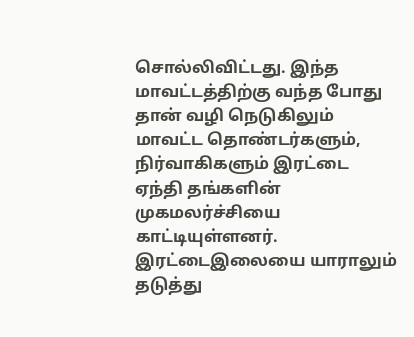சொல்லிவிட்டது. இந்த மாவட்டத்திற்கு வந்த போது தான் வழி நெடுகிலும் மாவட்ட தொண்டர்களும், நிர்வாகிகளும் இரட்டை ஏந்தி தங்களின் முகமலர்ச்சியை காட்டியுள்ளனர். இரட்டைஇலையை யாராலும் தடுத்து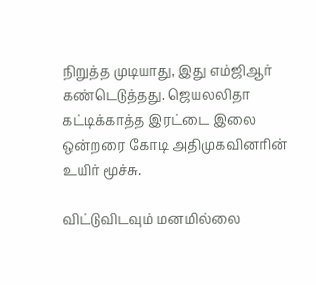நிறுத்த முடியாது, இது எம்ஜிஆர் கண்டெடுத்தது. ஜெயலலிதா கட்டிக்காத்த இரட்டை இலை ஒன்றரை கோடி அதிமுகவினரின் உயிர் மூச்சு.

விட்டுவிடவும் மனமில்லை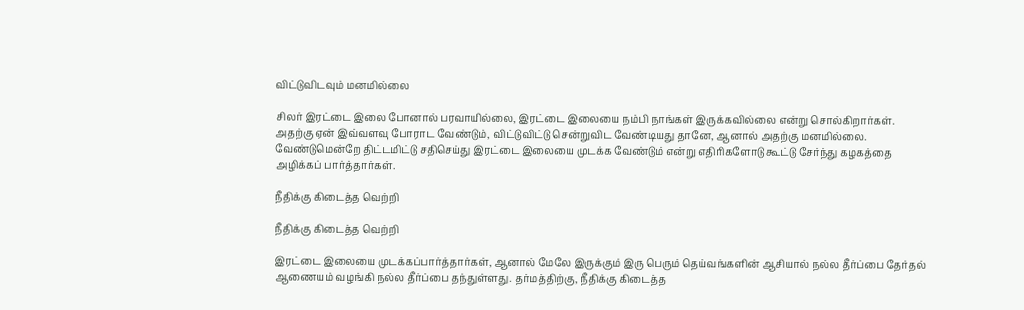விட்டுவிடவும் மனமில்லை

சிலர் இரட்டை இலை போனால் பரவாயில்லை, இரட்டை இலையை நம்பி நாங்கள் இருக்கவில்லை என்று சொல்கிறார்கள். அதற்கு ஏன் இவ்வளவு போராட வேண்டும், விட்டுவிட்டு சென்றுவிட வேண்டியது தானே, ஆனால் அதற்கு மனமில்லை. வேண்டுமென்றே திட்டமிட்டு சதிசெய்து இரட்டை இலையை முடக்க வேண்டும் என்று எதிரிகளோடு கூட்டு சேர்ந்து கழகத்தை அழிக்கப் பார்த்தார்கள்.

நீதிக்கு கிடைத்த வெற்றி

நீதிக்கு கிடைத்த வெற்றி

இரட்டை இலையை முடக்கப்பார்த்தார்கள், ஆனால் மேலே இருக்கும் இரு பெரும் தெய்வங்களின் ஆசியால் நல்ல தீர்ப்பை தேர்தல் ஆணையம் வழங்கி நல்ல தீர்ப்பை தந்துள்ளது. தர்மத்திற்கு, நீதிக்கு கிடைத்த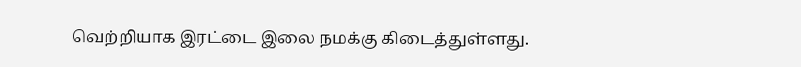வெற்றியாக இரட்டை இலை நமக்கு கிடைத்துள்ளது.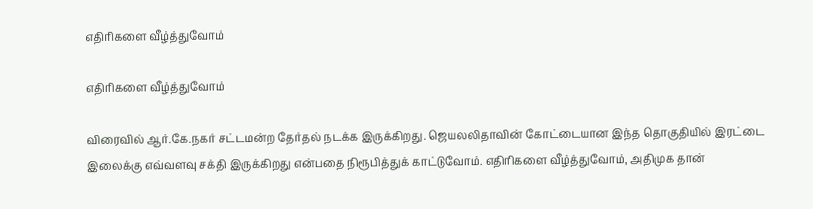எதிரிகளை வீழ்த்துவோம்

எதிரிகளை வீழ்த்துவோம்

விரைவில் ஆர்.கே.நகர் சட்டமன்ற தேர்தல் நடக்க இருக்கிறது. ஜெயலலிதாவின் கோட்டையான இந்த தொகுதியில் இரட்டை இலைக்கு எவ்வளவு சக்தி இருக்கிறது என்பதை நிரூபித்துக் காட்டுவோம். எதிரிகளை வீழ்த்துவோம், அதிமுக தான்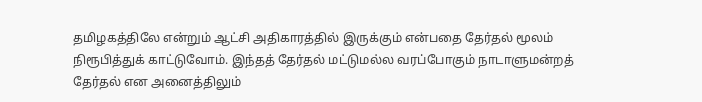தமிழகத்திலே என்றும் ஆட்சி அதிகாரத்தில் இருக்கும் என்பதை தேர்தல் மூலம் நிரூபித்துக் காட்டுவோம். இந்தத் தேர்தல் மட்டுமல்ல வரப்போகும் நாடாளுமன்றத் தேர்தல் என அனைத்திலும்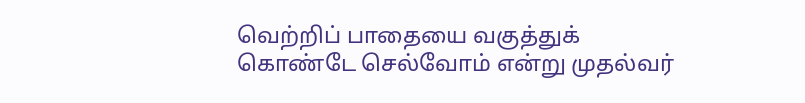வெற்றிப் பாதையை வகுத்துக் கொண்டே செல்வோம் என்று முதல்வர்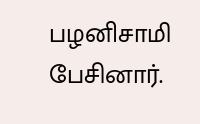பழனிசாமி பேசினார்.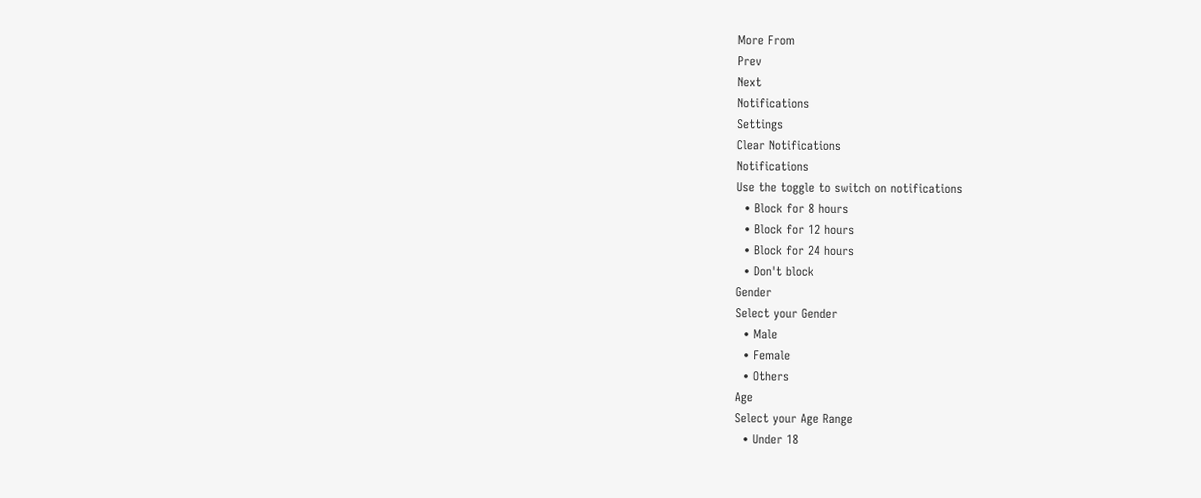More From
Prev
Next
Notifications
Settings
Clear Notifications
Notifications
Use the toggle to switch on notifications
  • Block for 8 hours
  • Block for 12 hours
  • Block for 24 hours
  • Don't block
Gender
Select your Gender
  • Male
  • Female
  • Others
Age
Select your Age Range
  • Under 18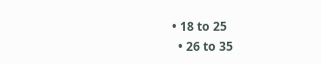• 18 to 25
  • 26 to 35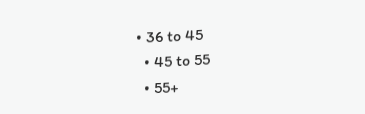• 36 to 45
  • 45 to 55
  • 55+